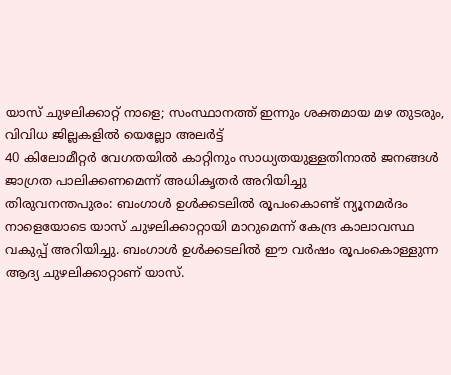യാസ് ചുഴലിക്കാറ്റ് നാളെ; സംസ്ഥാനത്ത് ഇന്നും ശക്തമായ മഴ തുടരും, വിവിധ ജില്ലകളിൽ യെല്ലോ അലർട്ട്
40 കിലോമീറ്റർ വേഗതയിൽ കാറ്റിനും സാധ്യതയുള്ളതിനാൽ ജനങ്ങൾ ജാഗ്രത പാലിക്കണമെന്ന് അധികൃതർ അറിയിച്ചു
തിരുവനന്തപുരം: ബംഗാൾ ഉൾക്കടലിൽ രൂപംകൊണ്ട് ന്യൂനമർദം നാളെയോടെ യാസ് ചുഴലിക്കാറ്റായി മാറുമെന്ന് കേന്ദ്ര കാലാവസ്ഥ വകുപ്പ് അറിയിച്ചു. ബംഗാൾ ഉൾക്കടലിൽ ഈ വർഷം രൂപംകൊള്ളുന്ന ആദ്യ ചുഴലിക്കാറ്റാണ് യാസ്.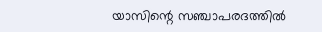യാസിന്റെ സഞ്ചാപരദത്തിൽ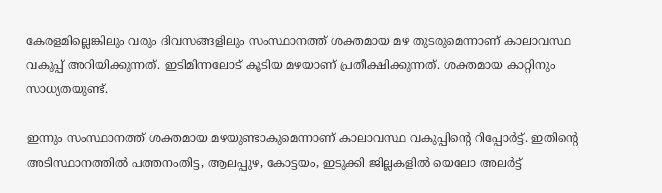കേരളമില്ലെങ്കിലും വരും ദിവസങ്ങളിലും സംസ്ഥാനത്ത് ശക്തമായ മഴ തുടരുമെന്നാണ് കാലാവസ്ഥ വകുപ്പ് അറിയിക്കുന്നത്. ഇടിമിന്നലോട് കൂടിയ മഴയാണ് പ്രതീക്ഷിക്കുന്നത്. ശക്തമായ കാറ്റിനും സാധ്യതയുണ്ട്.

ഇന്നും സംസ്ഥാനത്ത് ശക്തമായ മഴയുണ്ടാകുമെന്നാണ് കാലാവസ്ഥ വകുപ്പിന്റെ റിപ്പോർട്ട്. ഇതിന്റെ അടിസ്ഥാനത്തിൽ പത്തനംതിട്ട, ആലപ്പുഴ, കോട്ടയം, ഇടുക്കി ജില്ലകളിൽ യെലോ അലർട്ട്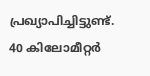പ്രഖ്യാപിച്ചിട്ടുണ്ട്. 40 കിലോമീറ്റർ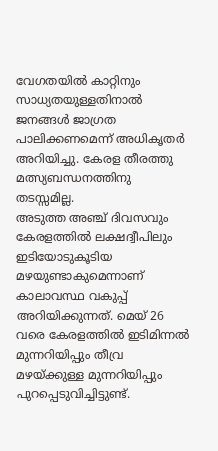വേഗതയിൽ കാറ്റിനും സാധ്യതയുള്ളതിനാൽ ജനങ്ങൾ ജാഗ്രത പാലിക്കണമെന്ന് അധികൃതർ അറിയിച്ചു. കേരള തീരത്തു മത്സ്യബന്ധനത്തിനു തടസ്സമില്ല.
അടുത്ത അഞ്ച് ദിവസവും കേരളത്തിൽ ലക്ഷദ്വീപിലും ഇടിയോടുകൂടിയ മഴയുണ്ടാകുമെന്നാണ് കാലാവസ്ഥ വകുപ്പ് അറിയിക്കുന്നത്. മെയ് 26 വരെ കേരളത്തിൽ ഇടിമിന്നൽ മുന്നറിയിപ്പും തീവ്ര മഴയ്ക്കുള്ള മുന്നറിയിപ്പും പുറപ്പെടുവിച്ചിട്ടുണ്ട്.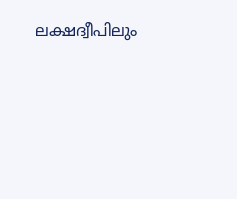ലക്ഷദ്വീപിലും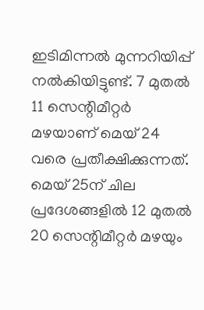ഇടിമിന്നൽ മുന്നറിയിപ്പ് നൽകിയിട്ടുണ്ട്. 7 മുതൽ 11 സെന്റിമീറ്റർ മഴയാണ് മെയ് 24 വരെ പ്രതീക്ഷിക്കുന്നത്. മെയ് 25ന് ചില പ്രദേശങ്ങളിൽ 12 മുതൽ 20 സെന്റിമീറ്റർ മഴയും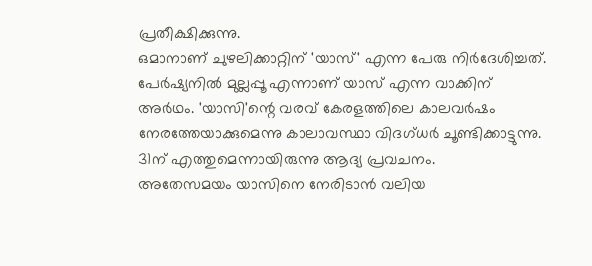പ്രതീക്ഷിക്കുന്നു.
ഒമാനാണ് ചുഴലിക്കാറ്റിന് 'യാസ്' എന്ന പേരു നിർദേശിച്ചത്. പേർഷ്യനിൽ മുല്ലപ്പൂ എന്നാണ് യാസ് എന്ന വാക്കിന് അർഥം. 'യാസി'ന്റെ വരവ് കേരളത്തിലെ കാലവർഷം നേരത്തേയാക്കുമെന്നു കാലാവസ്ഥാ വിദഗ്ധർ ചൂണ്ടിക്കാട്ടുന്നു. 31ന് എത്തുമെന്നായിരുന്നു ആദ്യ പ്രവചനം.
അതേസമയം യാസിനെ നേരിടാൻ വലിയ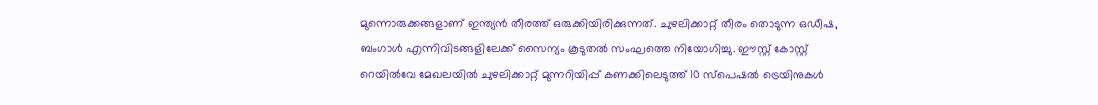മുന്നൊരുക്കങ്ങളാണ് ഇന്ത്യൻ തീരത്ത് ഒരുക്കിയിരിക്കുന്നത്. ചുഴലിക്കാറ്റ് തീരം തൊടുന്ന ഒഡീഷ, ബംഗാൾ എന്നിവിടങ്ങളിലേക്ക് സൈന്യം കൂടുതൽ സംഘത്തെ നിയോഗിച്ചു. ഈസ്റ്റ് കോസ്റ്റ് റെയിൽവേ മേഖലയിൽ ചുഴലിക്കാറ്റ് മുന്നറിയിപ്പ് കണക്കിലെടുത്ത് 10 സ്പെഷൽ ട്രെയിനുകൾ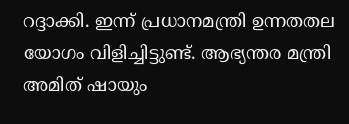റദ്ദാക്കി. ഇന്ന് പ്രധാനമന്ത്രി ഉന്നതതല യോഗം വിളിച്ചിട്ടുണ്ട്. ആഭ്യന്തര മന്ത്രി അമിത് ഷായും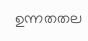ഉന്നതതല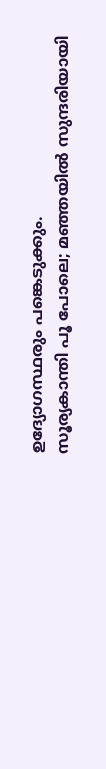ഉദ്യോഗസ്ഥരും പങ്കെടുക്കും.
സൂര്യകാന്തി പൂ പോലെ; മഞ്ഞയിൽ സുന്ദരിയായി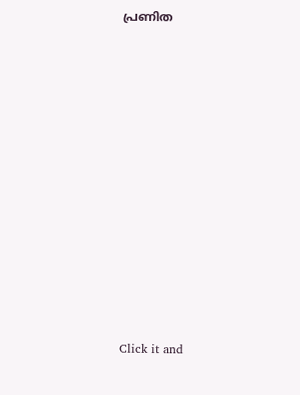പ്രണിത












Click it and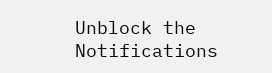Unblock the Notifications